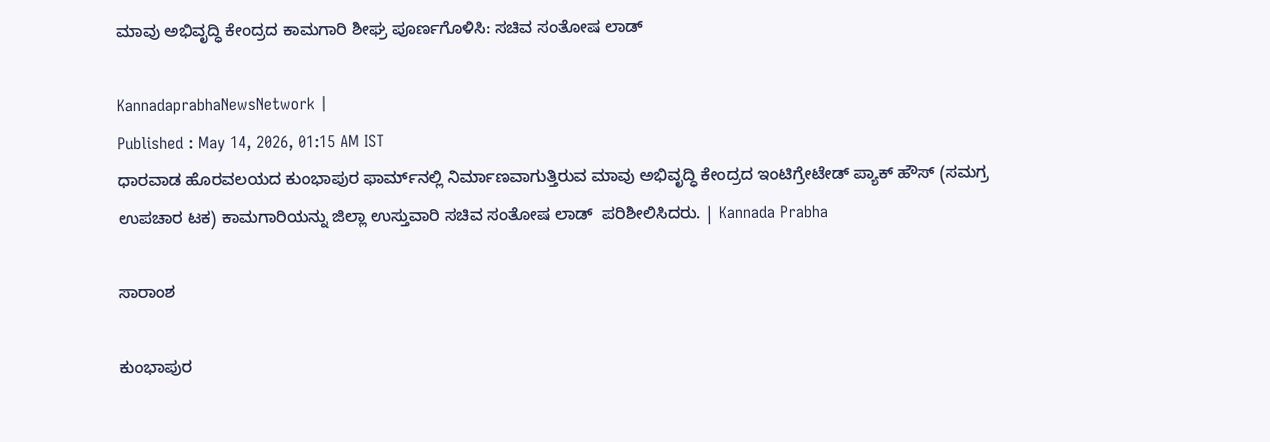ಮಾವು ಅಭಿವೃದ್ಧಿ ಕೇಂದ್ರದ ಕಾಮಗಾರಿ ಶೀಘ್ರ ಪೂರ್ಣಗೊಳಿಸಿ: ಸಚಿವ ಸಂತೋಷ ಲಾಡ್

KannadaprabhaNewsNetwork |
Published : May 14, 2026, 01:15 AM IST
ಧಾರವಾಡ ಹೊರವಲಯದ ಕುಂಭಾಪುರ ಫಾರ್ಮ್‌ನಲ್ಲಿ ನಿರ್ಮಾಣವಾಗುತ್ತಿರುವ ಮಾವು ಅಭಿವೃದ್ಧಿ ಕೇಂದ್ರದ ಇಂಟಿಗ್ರೇಟೇಡ್ ಪ್ಯಾಕ್ ಹೌಸ್ (ಸಮಗ್ರ ಉಪಚಾರ ಟಕ) ಕಾಮಗಾರಿಯನ್ನು ಜಿಲ್ಲಾ ಉಸ್ತುವಾರಿ ಸಚಿವ ಸಂತೋಷ ಲಾಡ್  ಪರಿಶೀಲಿಸಿದರು. | Kannada Prabha

ಸಾರಾಂಶ

ಕುಂಭಾಪುರ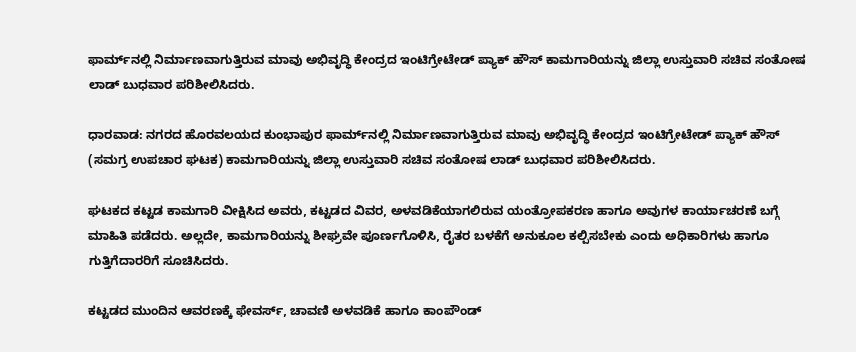ಫಾರ್ಮ್‌ನಲ್ಲಿ ನಿರ್ಮಾಣವಾಗುತ್ತಿರುವ ಮಾವು ಅಭಿವೃದ್ಧಿ ಕೇಂದ್ರದ ಇಂಟಿಗ್ರೇಟೇಡ್ ಪ್ಯಾಕ್ ಹೌಸ್ ಕಾಮಗಾರಿಯನ್ನು ಜಿಲ್ಲಾ ಉಸ್ತುವಾರಿ ಸಚಿವ ಸಂತೋಷ ಲಾಡ್ ಬುಧವಾರ ಪರಿಶೀಲಿಸಿದರು.

ಧಾರವಾಡ: ನಗರದ ಹೊರವಲಯದ ಕುಂಭಾಪುರ ಫಾರ್ಮ್‌ನಲ್ಲಿ ನಿರ್ಮಾಣವಾಗುತ್ತಿರುವ ಮಾವು ಅಭಿವೃದ್ಧಿ ಕೇಂದ್ರದ ಇಂಟಿಗ್ರೇಟೇಡ್ ಪ್ಯಾಕ್ ಹೌಸ್ (ಸಮಗ್ರ ಉಪಚಾರ ಘಟಕ) ಕಾಮಗಾರಿಯನ್ನು ಜಿಲ್ಲಾ ಉಸ್ತುವಾರಿ ಸಚಿವ ಸಂತೋಷ ಲಾಡ್ ಬುಧವಾರ ಪರಿಶೀಲಿಸಿದರು.

ಘಟಕದ ಕಟ್ಟಡ ಕಾಮಗಾರಿ ವೀಕ್ಷಿಸಿದ ಅವರು, ಕಟ್ಟಡದ ವಿವರ, ಅಳವಡಿಕೆಯಾಗಲಿರುವ ಯಂತ್ರೋಪಕರಣ ಹಾಗೂ ಅವುಗಳ ಕಾರ್ಯಾಚರಣೆ ಬಗ್ಗೆ ಮಾಹಿತಿ ಪಡೆದರು. ಅಲ್ಲದೇ, ಕಾಮಗಾರಿಯನ್ನು ಶೀಘ್ರವೇ ಪೂರ್ಣಗೊಳಿಸಿ, ರೈತರ ಬಳಕೆಗೆ ಅನುಕೂಲ ಕಲ್ಪಿಸಬೇಕು ಎಂದು ಅಧಿಕಾರಿಗಳು ಹಾಗೂ ಗುತ್ತಿಗೆದಾರರಿಗೆ ಸೂಚಿಸಿದರು.

ಕಟ್ಟಡದ ಮುಂದಿನ ಆವರಣಕ್ಕೆ ಫೇವರ್ಸ್, ಚಾವಣಿ ಅಳವಡಿಕೆ ಹಾಗೂ ಕಾಂಪೌಂಡ್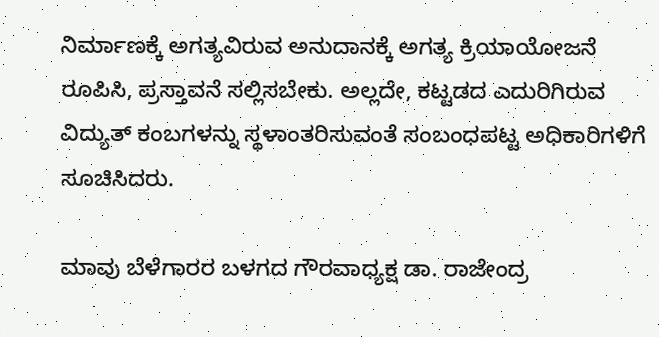ನಿರ್ಮಾಣಕ್ಕೆ ಅಗತ್ಯವಿರುವ ಅನುದಾನಕ್ಕೆ ಅಗತ್ಯ ಕ್ರಿಯಾಯೋಜನೆ ರೂಪಿಸಿ, ಪ್ರಸ್ತಾವನೆ ಸಲ್ಲಿಸಬೇಕು. ಅಲ್ಲದೇ, ಕಟ್ಟಡದ ಎದುರಿಗಿರುವ ವಿದ್ಯುತ್ ಕಂಬಗಳನ್ನು ಸ್ಥಳಾಂತರಿಸುವಂತೆ ಸಂಬಂಧಪಟ್ಟ ಅಧಿಕಾರಿಗಳಿಗೆ ಸೂಚಿಸಿದರು.

ಮಾವು ಬೆಳೆಗಾರರ ಬಳಗದ ಗೌರವಾಧ್ಯಕ್ಷ ಡಾ. ರಾಜೇಂದ್ರ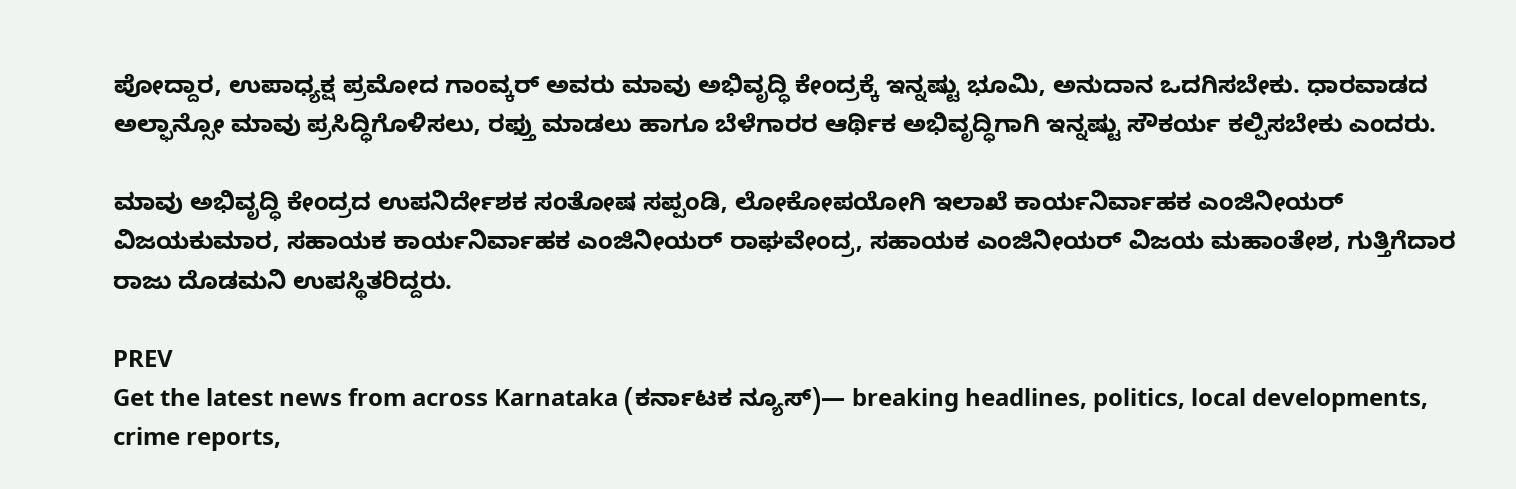ಪೋದ್ದಾರ, ಉಪಾಧ್ಯಕ್ಷ ಪ್ರಮೋದ ಗಾಂವ್ಕರ್ ಅವರು ಮಾವು ಅಭಿವೃದ್ಧಿ ಕೇಂದ್ರಕ್ಕೆ ಇನ್ನಷ್ಟು ಭೂಮಿ, ಅನುದಾನ ಒದಗಿಸಬೇಕು. ಧಾರವಾಡದ ಅಲ್ಫಾನ್ಸೋ ಮಾವು ಪ್ರಸಿದ್ಧಿಗೊಳಿಸಲು, ರಫ್ತು ಮಾಡಲು ಹಾಗೂ ಬೆಳೆಗಾರರ ಆರ್ಥಿಕ ಅಭಿವೃದ್ಧಿಗಾಗಿ ಇನ್ನಷ್ಟು ಸೌಕರ್ಯ ಕಲ್ಪಿಸಬೇಕು ಎಂದರು.

ಮಾವು ಅಭಿವೃದ್ಧಿ ಕೇಂದ್ರದ ಉಪನಿರ್ದೇಶಕ ಸಂತೋಷ ಸಪ್ಪಂಡಿ, ಲೋಕೋಪಯೋಗಿ ಇಲಾಖೆ ಕಾರ್ಯನಿರ್ವಾಹಕ ಎಂಜಿನೀಯರ್ ವಿಜಯಕುಮಾರ, ಸಹಾಯಕ ಕಾರ್ಯನಿರ್ವಾಹಕ ಎಂಜಿನೀಯರ್ ರಾಘವೇಂದ್ರ, ಸಹಾಯಕ ಎಂಜಿನೀಯರ್ ವಿಜಯ ಮಹಾಂತೇಶ, ಗುತ್ತಿಗೆದಾರ ರಾಜು ದೊಡಮನಿ ಉಪಸ್ಥಿತರಿದ್ದರು.

PREV
Get the latest news from across Karnataka (ಕರ್ನಾಟಕ ನ್ಯೂಸ್)— breaking headlines, politics, local developments, crime reports,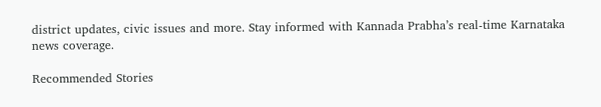district updates, civic issues and more. Stay informed with Kannada Prabha’s real‑time Karnataka news coverage.

Recommended Stories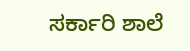ಸರ್ಕಾರಿ ಶಾಲೆ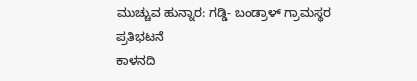ಮುಚ್ಚುವ ಹುನ್ನಾರ: ಗಡ್ಡಿ- ಬಂಡ್ರಾಳ್ ಗ್ರಾಮಸ್ಥರ ಪ್ರತಿಭಟನೆ
ಕಾಳನದಿ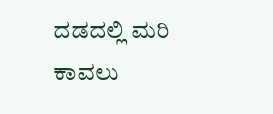ದಡದಲ್ಲಿ ಮರಿ ಕಾವಲು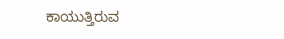ಕಾಯುತ್ತಿರುವ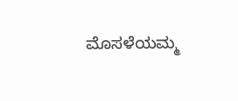ಮೊಸಳೆಯಮ್ಮ